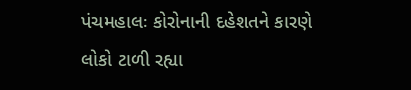પંચમહાલઃ કોરોનાની દહેશતને કારણે લોકો ટાળી રહ્યા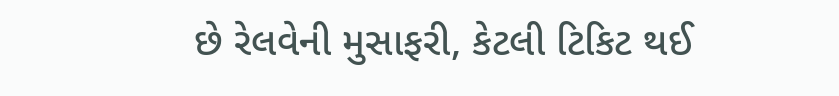છે રેલવેની મુસાફરી, કેટલી ટિકિટ થઈ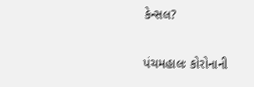કેન્સલ?

પંચમહાલઃ કોરોનાની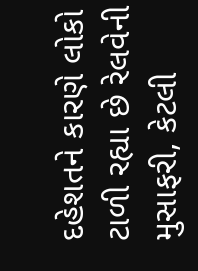દહેશતને કારણે લોકો ટાળી રહ્યા છે રેલવેની મુસાફરી, કેટલી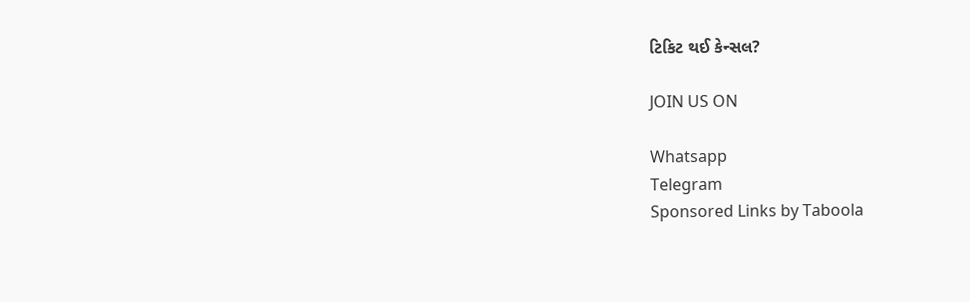ટિકિટ થઈ કેન્સલ?

JOIN US ON

Whatsapp
Telegram
Sponsored Links by Taboola